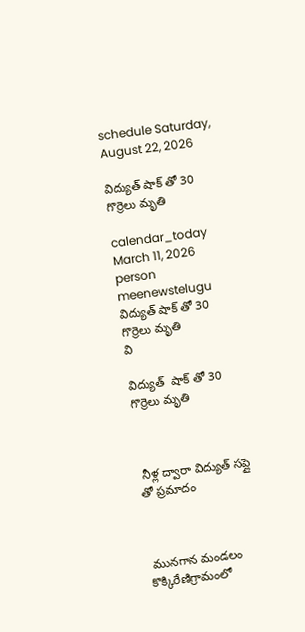schedule Saturday, August 22, 2026

విద్యుత్ షాక్ తో 30 గొర్రెలు మృతి

calendar_today March 11, 2026
person meenewstelugu
విద్యుత్ షాక్ తో 30 గొర్రెలు మృతి
వి

విద్యుత్  షాక్ తో 30 గొర్రెలు మృతి



 నీళ్ల ద్వారా విద్యుత్ సప్లై తో ప్రమాదం



 మునగాన మండలం కొక్కిరేణిగ్రామంలో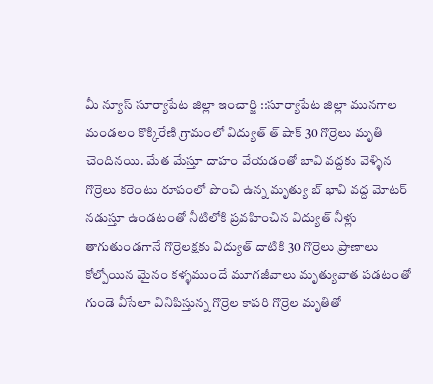మీ న్యూస్ సూర్యాపేట జిల్లా ఇంచార్జి ::సూర్యాపేట జిల్లా మునగాల మండలం కొక్కిరేణి గ్రామంలో విద్యుత్ త్ షాక్ 30 గొర్రెలు మృతి చెందినయి. మేత మేస్తూ దాహం వేయడంతో బావి వద్దకు వెళ్ళిన గొర్రెలు కరెంటు రూపంలో పొంచి ఉన్న మృత్యు బ్ భావి వద్ద మోటర్ నడుస్తూ ఉండటంతో నీటిలోకి ప్రవహించిన విద్యుత్ నీళ్లు తాగుతుండగానే గొర్రెలక్షకు విద్యుత్ దాటికి 30 గొర్రెలు ప్రాణాలు కోల్పోయిన మైనం కళ్ళముందే మూగజీవాలు మృత్యువాత పడటంతో గుండె వీసేలా వినిపిస్తున్న గొర్రెల కాపరి గొర్రెల మృతితో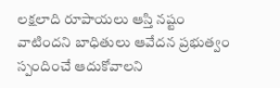లక్షలాది రూపాయలు ఆస్తి నష్టం వాటిందని బాధితులు ఆవేదన ప్రభుత్వం స్పందించే ఆదుకోవాలని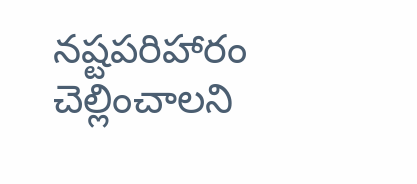నష్టపరిహారం చెల్లించాలని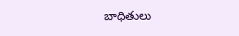బాధితులు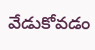వేడుకోవడం